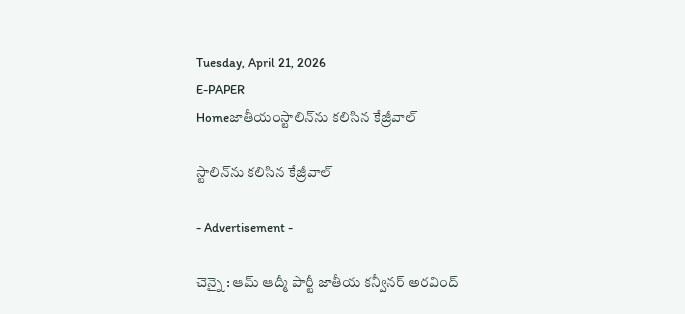Tuesday, April 21, 2026
E-PAPER
Homeజాతీయంస్టాలిన్‌ను కలిసిన కేజ్రీవాల్‌

స్టాలిన్‌ను కలిసిన కేజ్రీవాల్‌

- Advertisement -

చెన్నై : ఆమ్‌ ఆద్మీ పార్టీ జాతీయ కన్వీనర్‌ అరవింద్‌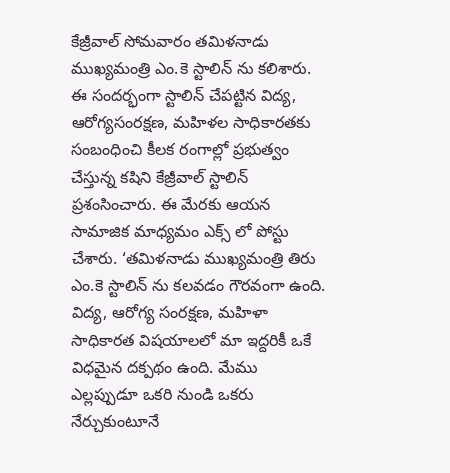కేజ్రీవాల్‌ సోమవారం తమిళనాడు ముఖ్యమంత్రి ఎం.కె స్టాలిన్‌ ను కలిశారు. ఈ సందర్భంగా స్టాలిన్‌ చేపట్టిన విద్య, ఆరోగ్యసంరక్షణ, మహిళల సాధికారతకు సంబంధించి కీలక రంగాల్లో ప్రభుత్వం చేస్తున్న కషిని కేజ్రీవాల్‌ స్టాలిన్‌ ప్రశంసించారు. ఈ మేరకు ఆయన సామాజిక మాధ్యమం ఎక్స్‌ లో పోస్టు చేశారు. ‘తమిళనాడు ముఖ్యమంత్రి తిరు ఎం.కె స్టాలిన్‌ ను కలవడం గౌరవంగా ఉంది. విద్య, ఆరోగ్య సంరక్షణ, మహిళా సాధికారత విషయాలలో మా ఇద్దరికీ ఒకే విధమైన దక్పథం ఉంది. మేము ఎల్లప్పుడూ ఒకరి నుండి ఒకరు నేర్చుకుంటూనే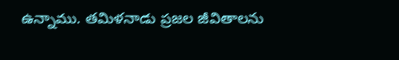ఉన్నాము. తమిళనాడు ప్రజల జీవితాలను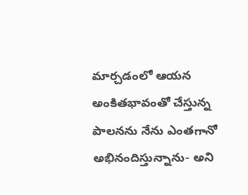మార్చడంలో ఆయన అంకితభావంతో చేస్తున్న పాలనను నేను ఎంతగానో అభినందిస్తున్నాను- అని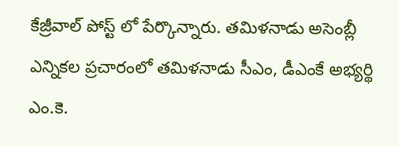కేజ్రీవాల్‌ పోస్ట్‌ లో పేర్కొన్నారు. తమిళనాడు అసెంబ్లీ ఎన్నికల ప్రచారంలో తమిళనాడు సీఎం, డీఎంకే అభ్యర్థి ఎం.కె.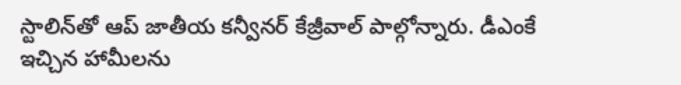స్టాలిన్‌తో ఆప్‌ జాతీయ కన్వీనర్‌ కేజ్రీవాల్‌ పాల్గోన్నారు. డీఎంకే ఇచ్చిన హామీలను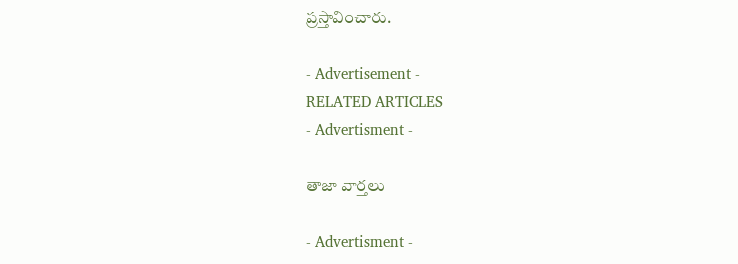ప్రస్తావించారు.

- Advertisement -
RELATED ARTICLES
- Advertisment -

తాజా వార్తలు

- Advertisment -